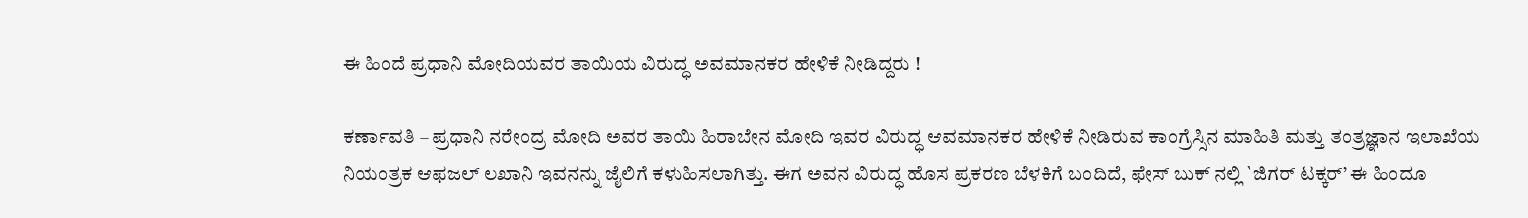ಈ ಹಿಂದೆ ಪ್ರಧಾನಿ ಮೋದಿಯವರ ತಾಯಿಯ ವಿರುದ್ಧ ಅವಮಾನಕರ ಹೇಳಿಕೆ ನೀಡಿದ್ದರು !

ಕರ್ಣಾವತಿ – ಪ್ರಧಾನಿ ನರೇಂದ್ರ ಮೋದಿ ಅವರ ತಾಯಿ ಹಿರಾಬೇನ ಮೋದಿ ಇವರ ವಿರುದ್ಧ ಆವಮಾನಕರ ಹೇಳಿಕೆ ನೀಡಿರುವ ಕಾಂಗ್ರೆಸ್ಸಿನ ಮಾಹಿತಿ ಮತ್ತು ತಂತ್ರಜ್ಞಾನ ಇಲಾಖೆಯ ನಿಯಂತ್ರಕ ಆಫಜಲ್ ಲಖಾನಿ ಇವನನ್ನು ಜೈಲಿಗೆ ಕಳುಹಿಸಲಾಗಿತ್ತು. ಈಗ ಅವನ ವಿರುದ್ಧ ಹೊಸ ಪ್ರಕರಣ ಬೆಳಕಿಗೆ ಬಂದಿದೆ, ಫೇಸ್ ಬುಕ್ ನಲ್ಲಿ `ಜಿಗರ್ ಟಕ್ಕರ್’ ಈ ಹಿಂದೂ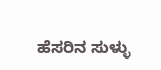ಹೆಸರಿನ ಸುಳ್ಳು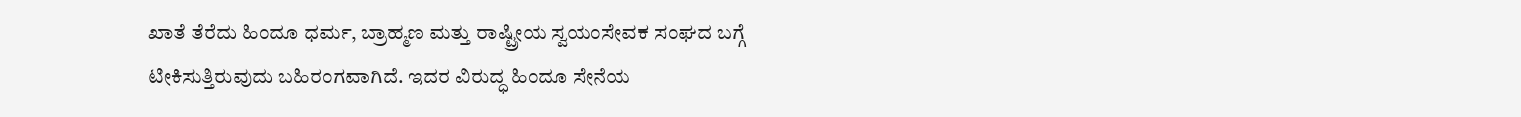ಖಾತೆ ತೆರೆದು ಹಿಂದೂ ಧರ್ಮ, ಬ್ರಾಹ್ಮಣ ಮತ್ತು ರಾಷ್ಟ್ರೀಯ ಸ್ವಯಂಸೇವಕ ಸಂಘದ ಬಗ್ಗೆ ಟೀಕಿಸುತ್ತಿರುವುದು ಬಹಿರಂಗವಾಗಿದೆ. ಇದರ ವಿರುದ್ಧ ಹಿಂದೂ ಸೇನೆಯ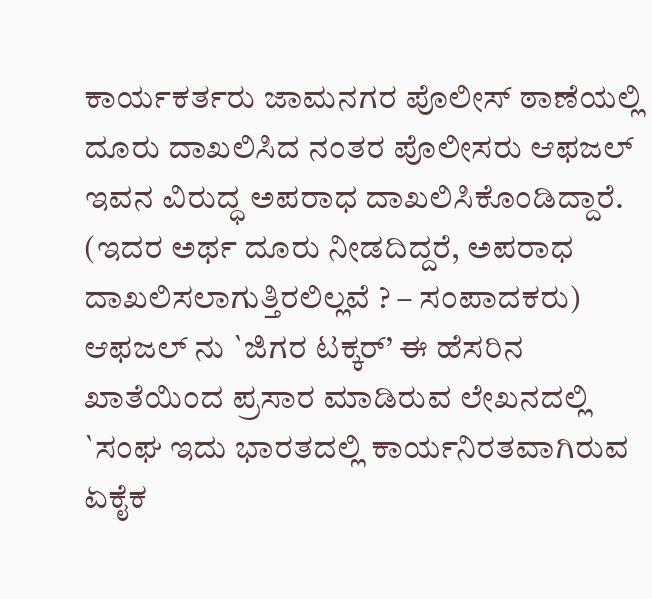ಕಾರ್ಯಕರ್ತರು ಜಾಮನಗರ ಪೊಲೀಸ್ ಠಾಣೆಯಲ್ಲಿ ದೂರು ದಾಖಲಿಸಿದ ನಂತರ ಪೊಲೀಸರು ಆಫಜಲ್ ಇವನ ವಿರುದ್ಧ ಅಪರಾಧ ದಾಖಲಿಸಿಕೊಂಡಿದ್ದಾರೆ. (ಇದರ ಅರ್ಥ ದೂರು ನೀಡದಿದ್ದರೆ, ಅಪರಾಧ ದಾಖಲಿಸಲಾಗುತ್ತಿರಲಿಲ್ಲವೆ ? – ಸಂಪಾದಕರು) ಆಫಜಲ್ ನು `ಜಿಗರ ಟಕ್ಕರ್’ ಈ ಹೆಸರಿನ ಖಾತೆಯಿಂದ ಪ್ರಸಾರ ಮಾಡಿರುವ ಲೇಖನದಲ್ಲಿ `ಸಂಘ ಇದು ಭಾರತದಲ್ಲಿ ಕಾರ್ಯನಿರತವಾಗಿರುವ ಏಕೈಕ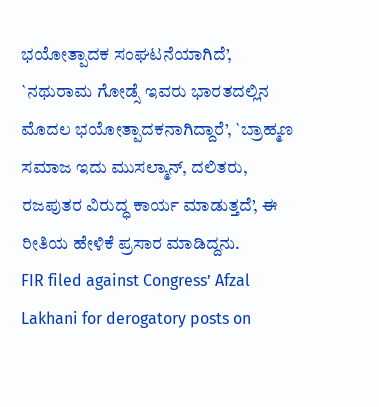ಭಯೋತ್ಪಾದಕ ಸಂಘಟನೆಯಾಗಿದೆ’, `ನಥುರಾಮ ಗೋಡ್ಸೆ ಇವರು ಭಾರತದಲ್ಲಿನ ಮೊದಲ ಭಯೋತ್ಪಾದಕನಾಗಿದ್ದಾರೆ’, `ಬ್ರಾಹ್ಮಣ ಸಮಾಜ ಇದು ಮುಸಲ್ಮಾನ್, ದಲಿತರು, ರಜಪುತರ ವಿರುದ್ಧ ಕಾರ್ಯ ಮಾಡುತ್ತದೆ’, ಈ ರೀತಿಯ ಹೇಳಿಕೆ ಪ್ರಸಾರ ಮಾಡಿದ್ದನು.
FIR filed against Congress’ Afzal Lakhani for derogatory posts on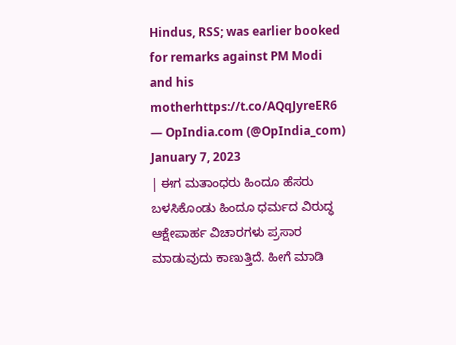Hindus, RSS; was earlier booked for remarks against PM Modi and his motherhttps://t.co/AQqJyreER6
— OpIndia.com (@OpIndia_com) January 7, 2023
| ಈಗ ಮತಾಂಧರು ಹಿಂದೂ ಹೆಸರು ಬಳಸಿಕೊಂಡು ಹಿಂದೂ ಧರ್ಮದ ವಿರುದ್ಧ ಆಕ್ಷೇಪಾರ್ಹ ವಿಚಾರಗಳು ಪ್ರಸಾರ ಮಾಡುವುದು ಕಾಣುತ್ತಿದೆ. ಹೀಗೆ ಮಾಡಿ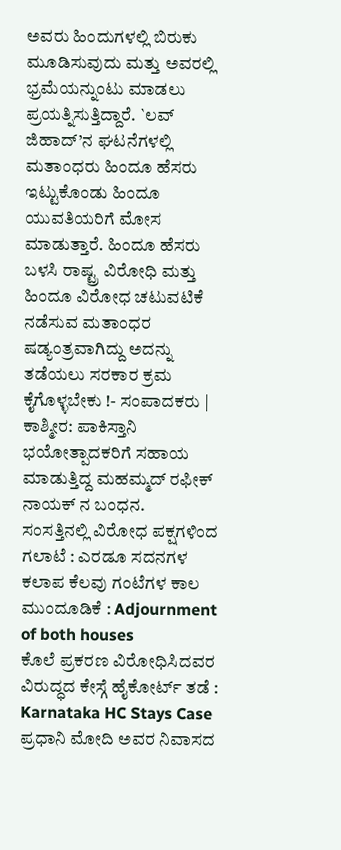ಅವರು ಹಿಂದುಗಳಲ್ಲಿ ಬಿರುಕು ಮೂಡಿಸುವುದು ಮತ್ತು ಅವರಲ್ಲಿ ಭ್ರಮೆಯನ್ನುಂಟು ಮಾಡಲು ಪ್ರಯತ್ನಿಸುತ್ತಿದ್ದಾರೆ. `ಲವ್ ಜಿಹಾದ್’ನ ಘಟನೆಗಳಲ್ಲಿ ಮತಾಂಧರು ಹಿಂದೂ ಹೆಸರು ಇಟ್ಟುಕೊಂಡು ಹಿಂದೂ ಯುವತಿಯರಿಗೆ ಮೋಸ ಮಾಡುತ್ತಾರೆ. ಹಿಂದೂ ಹೆಸರು ಬಳಸಿ ರಾಷ್ಟ್ರ ವಿರೋಧಿ ಮತ್ತು ಹಿಂದೂ ವಿರೋಧ ಚಟುವಟಿಕೆ ನಡೆಸುವ ಮತಾಂಧರ ಷಡ್ಯಂತ್ರವಾಗಿದ್ದು ಅದನ್ನು ತಡೆಯಲು ಸರಕಾರ ಕ್ರಮ ಕೈಗೊಳ್ಳಬೇಕು !- ಸಂಪಾದಕರು |
ಕಾಶ್ಮೀರ: ಪಾಕಿಸ್ತಾನಿ ಭಯೋತ್ಪಾದಕರಿಗೆ ಸಹಾಯ ಮಾಡುತ್ತಿದ್ದ ಮಹಮ್ಮದ್ ರಫೀಕ್ ನಾಯಕ್ ನ ಬಂಧನ.
ಸಂಸತ್ತಿನಲ್ಲಿ ವಿರೋಧ ಪಕ್ಷಗಳಿಂದ ಗಲಾಟೆ : ಎರಡೂ ಸದನಗಳ ಕಲಾಪ ಕೆಲವು ಗಂಟೆಗಳ ಕಾಲ ಮುಂದೂಡಿಕೆ : Adjournment of both houses
ಕೊಲೆ ಪ್ರಕರಣ ವಿರೋಧಿಸಿದವರ ವಿರುದ್ಧದ ಕೇಸ್ಗೆ ಹೈಕೋರ್ಟ್ ತಡೆ : Karnataka HC Stays Case
ಪ್ರಧಾನಿ ಮೋದಿ ಅವರ ನಿವಾಸದ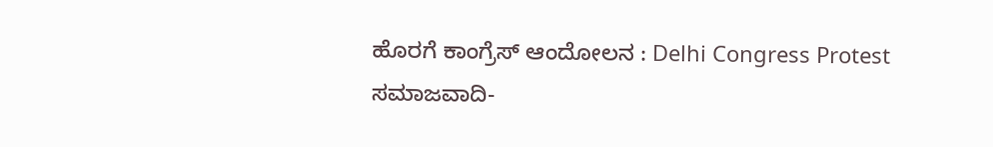ಹೊರಗೆ ಕಾಂಗ್ರೆಸ್ ಆಂದೋಲನ : Delhi Congress Protest
ಸಮಾಜವಾದಿ-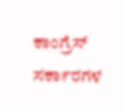ಕಾಂಗ್ರೆಸ್ ಸರ್ಕಾರಗಳ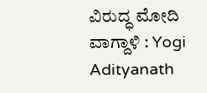ವಿರುದ್ಧ ಮೋದಿ ವಾಗ್ದಾಳಿ : Yogi Adityanath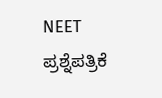NEET ಪ್ರಶ್ನೆಪತ್ರಿಕೆ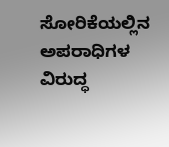ಸೋರಿಕೆಯಲ್ಲಿನ ಅಪರಾಧಿಗಳ ವಿರುದ್ಧ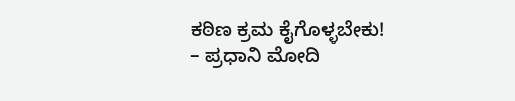ಕಠಿಣ ಕ್ರಮ ಕೈಗೊಳ್ಳಬೇಕು! – ಪ್ರಧಾನಿ ಮೋದಿ